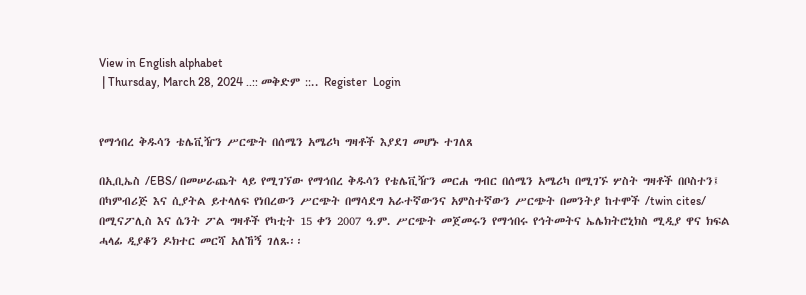View in English alphabet
 | Thursday, March 28, 2024 ..:: መቅድም ::.. Register  Login


የማኅበረ ቅዱሳን ቴሌቪዥን ሥርጭት በሰሜን አሜሪካ ግዛቶች እያደገ መሆኑ ተገለጸ

በኢቢኤስ /EBS/ በመሠራጨት ላይ የሚገኘው የማኅበረ ቅዱሳን የቴሌቪዥን መርሐ ግብር በሰሜን አሜሪካ በሚገኙ ሦስት ግዛቶች በቦስተን፤ በካምብሪጅ እና ሲያትል ይተላለፍ የነበረውን ሥርጭት በማሳደግ አራተኛውንና አምስተኛውን ሥርጭት በመንትያ ከተሞች /twin cites/ በሚናፖሊስ እና ሴንት ፖል ግዛቶች የካቲት 15 ቀን 2007 ዓ.ም. ሥርጭት መጀመሩን የማኅበሩ የኅትመትና ኤሌክትሮኒክስ ሚዲያ ዋና ክፍል ሓላፊ ዲያቆን ዶክተር መርሻ አለኸኝ ገለጹ፡፡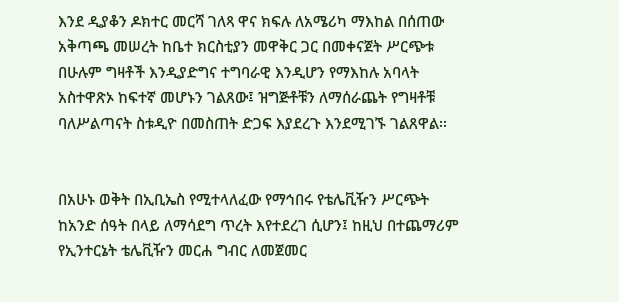እንደ ዲያቆን ዶክተር መርሻ ገለጻ ዋና ክፍሉ ለአሜሪካ ማእከል በሰጠው አቅጣጫ መሠረት ከቤተ ክርስቲያን መዋቅር ጋር በመቀናጀት ሥርጭቱ በሁሉም ግዛቶች እንዲያድግና ተግባራዊ እንዲሆን የማእከሉ አባላት አስተዋጽኦ ከፍተኛ መሆኑን ገልጸው፤ ዝግጅቶቹን ለማሰራጨት የግዛቶቹ ባለሥልጣናት ስቱዲዮ በመስጠት ድጋፍ እያደረጉ እንደሚገኙ ገልጸዋል፡፡


በአሁኑ ወቅት በኢቢኤስ የሚተላለፈው የማኅበሩ የቴሌቪዥን ሥርጭት ከአንድ ሰዓት በላይ ለማሳደግ ጥረት እየተደረገ ሲሆን፤ ከዚህ በተጨማሪም የኢንተርኔት ቴሌቪዥን መርሐ ግብር ለመጀመር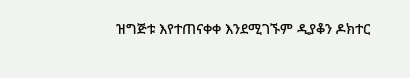ዝግጅቱ እየተጠናቀቀ እንደሚገኙም ዲያቆን ዶክተር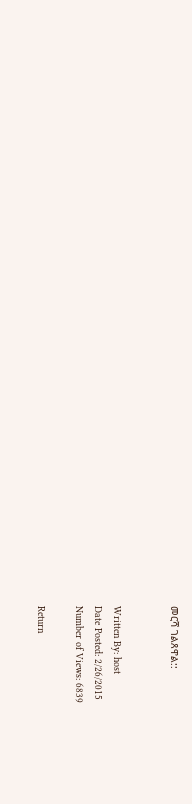መርሻ ገልጸዋል::


Written By: host
Date Posted: 2/26/2015
Number of Views: 6839

Return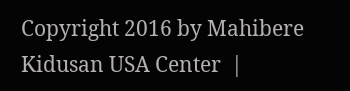Copyright 2016 by Mahibere Kidusan USA Center  |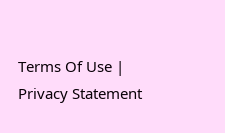Terms Of Use | Privacy Statement